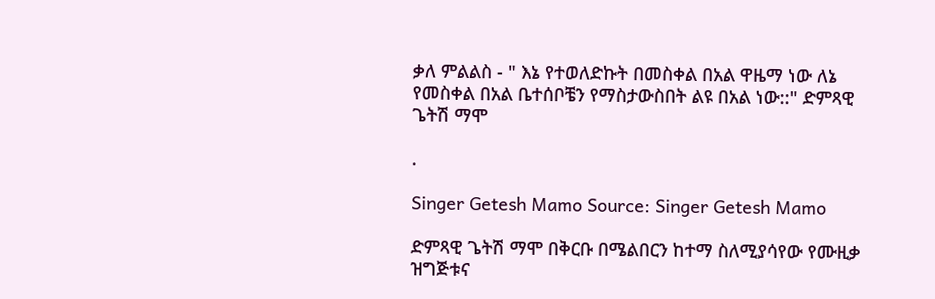ቃለ ምልልስ - " እኔ የተወለድኩት በመስቀል በአል ዋዜማ ነው ለኔ የመስቀል በአል ቤተሰቦቼን የማስታውስበት ልዩ በአል ነው::" ድምጻዊ ጌትሽ ማሞ

.

Singer Getesh Mamo Source: Singer Getesh Mamo

ድምጻዊ ጌትሽ ማሞ በቅርቡ በሜልበርን ከተማ ስለሚያሳየው የሙዚቃ ዝግጅቱና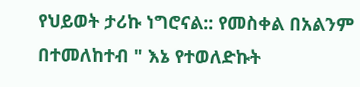የህይወት ታሪኩ ነግሮናል:: የመስቀል በአልንም በተመለከተብ " እኔ የተወለድኩት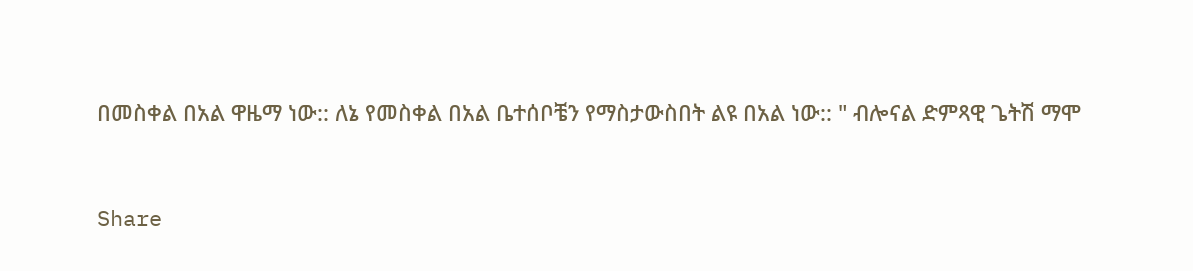በመስቀል በአል ዋዜማ ነው:: ለኔ የመስቀል በአል ቤተሰቦቼን የማስታውስበት ልዩ በአል ነው:: " ብሎናል ድምጻዊ ጌትሽ ማሞ



Share